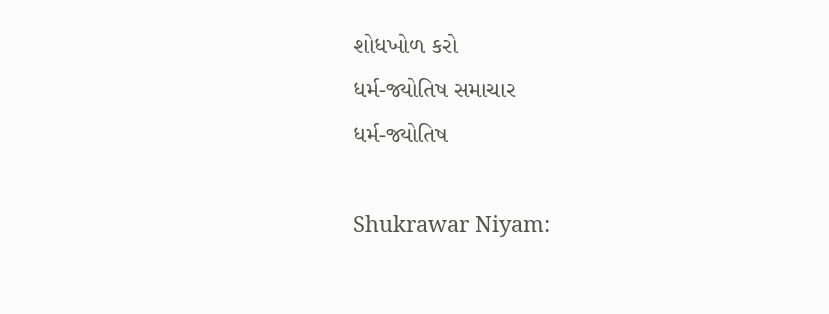શોધખોળ કરો
ધર્મ-જ્યોતિષ સમાચાર
ધર્મ-જ્યોતિષ

Shukrawar Niyam: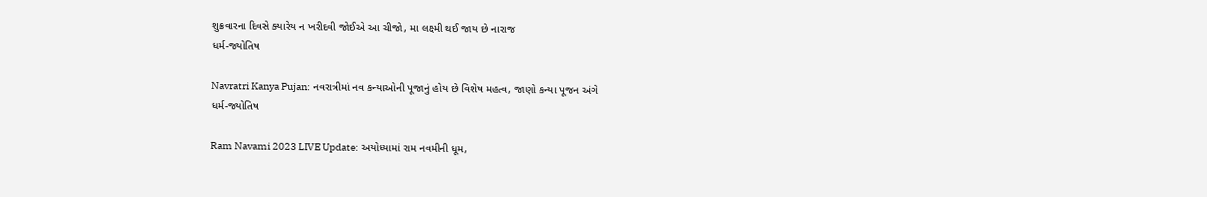શુક્રવારના દિવસે ક્યારેય ન ખરીદવી જોઈએ આ ચીજો, મા લક્ષ્મી થઈ જાય છે નારાજ
ધર્મ-જ્યોતિષ

Navratri Kanya Pujan: નવરાત્રીમાં નવ કન્યાઓની પૂજાનું હોય છે વિશેષ મહત્વ, જાણો કન્યા પૂજન અંગે
ધર્મ-જ્યોતિષ

Ram Navami 2023 LIVE Update: અયોધ્યામાં રામ નવમીની ધૂમ,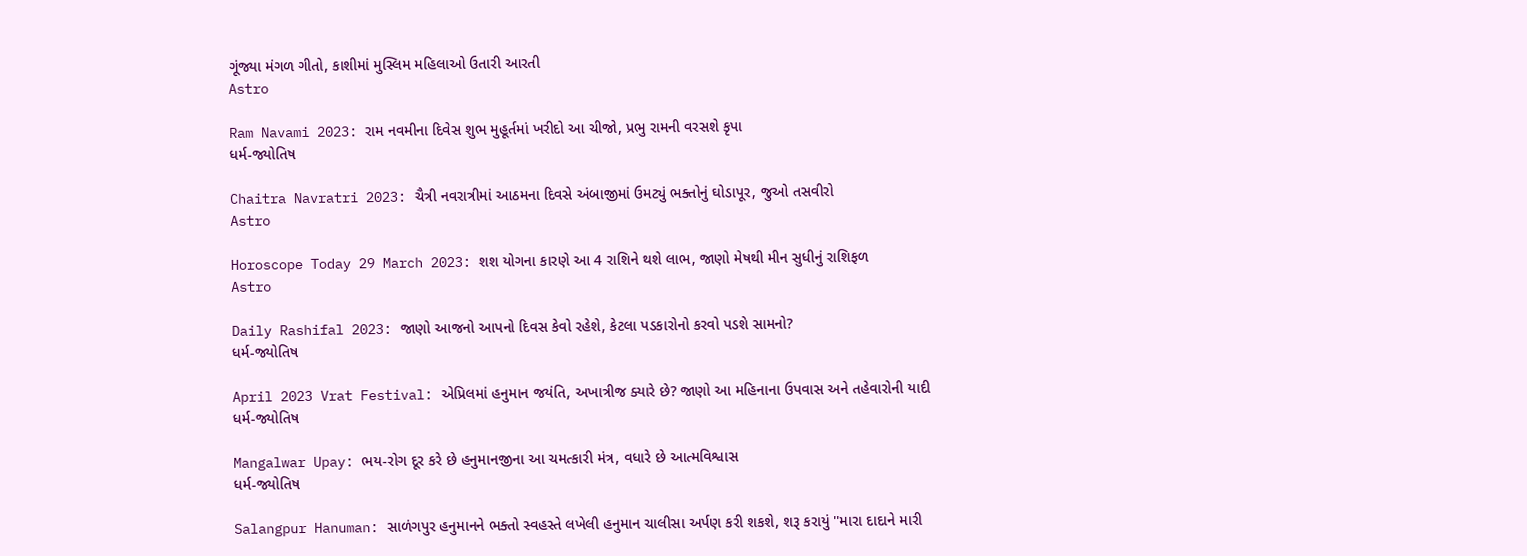ગૂંજ્યા મંગળ ગીતો, કાશીમાં મુસ્લિમ મહિલાઓ ઉતારી આરતી
Astro

Ram Navami 2023: રામ નવમીના દિવેસ શુભ મુહૂર્તમાં ખરીદો આ ચીજો, પ્રભુ રામની વરસશે કૃપા
ધર્મ-જ્યોતિષ

Chaitra Navratri 2023: ચૈત્રી નવરાત્રીમાં આઠમના દિવસે અંબાજીમાં ઉમટ્યું ભક્તોનું ઘોડાપૂર, જુઓ તસવીરો
Astro

Horoscope Today 29 March 2023: શશ યોગના કારણે આ 4 રાશિને થશે લાભ, જાણો મેષથી મીન સુધીનું રાશિફળ
Astro

Daily Rashifal 2023: જાણો આજનો આપનો દિવસ કેવો રહેશે, કેટલા પડકારોનો કરવો પડશે સામનો?
ધર્મ-જ્યોતિષ

April 2023 Vrat Festival: એપ્રિલમાં હનુમાન જયંતિ, અખાત્રીજ ક્યારે છે? જાણો આ મહિનાના ઉપવાસ અને તહેવારોની યાદી
ધર્મ-જ્યોતિષ

Mangalwar Upay: ભય-રોગ દૂર કરે છે હનુમાનજીના આ ચમત્કારી મંત્ર, વધારે છે આત્મવિશ્વાસ
ધર્મ-જ્યોતિષ

Salangpur Hanuman: સાળંગપુર હનુમાનને ભક્તો સ્વહસ્તે લખેલી હનુમાન ચાલીસા અર્પણ કરી શકશે, શરૂ કરાયું ''મારા દાદાને મારી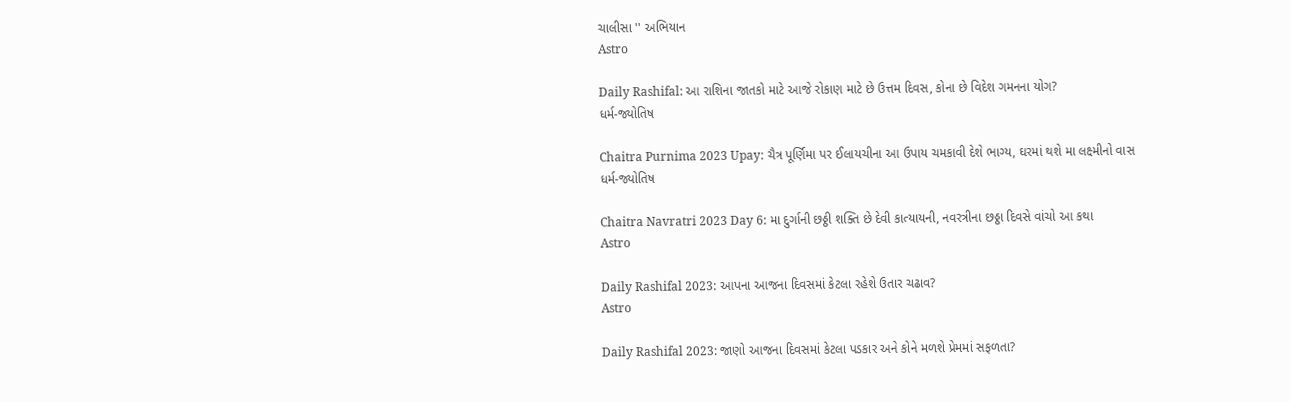ચાલીસા '' અભિયાન
Astro

Daily Rashifal: આ રાશિના જાતકો માટે આજે રોકાણ માટે છે ઉત્તમ દિવસ, કોના છે વિદેશ ગમનના યોગ?
ધર્મ-જ્યોતિષ

Chaitra Purnima 2023 Upay: ચૈત્ર પૂર્ણિમા પર ઈલાયચીના આ ઉપાય ચમકાવી દેશે ભાગ્ય, ઘરમાં થશે મા લક્ષ્મીનો વાસ
ધર્મ-જ્યોતિષ

Chaitra Navratri 2023 Day 6: મા દુર્ગાની છઠ્ઠી શક્તિ છે દેવી કાત્યાયની, નવરત્રીના છઠ્ઠા દિવસે વાંચો આ કથા
Astro

Daily Rashifal 2023: આપના આજના દિવસમાં કેટલા રહેશે ઉતાર ચઢાવ?
Astro

Daily Rashifal 2023: જાણો આજના દિવસમાં કેટલા પડકાર અને કોને મળશે પ્રેમમાં સફળતા?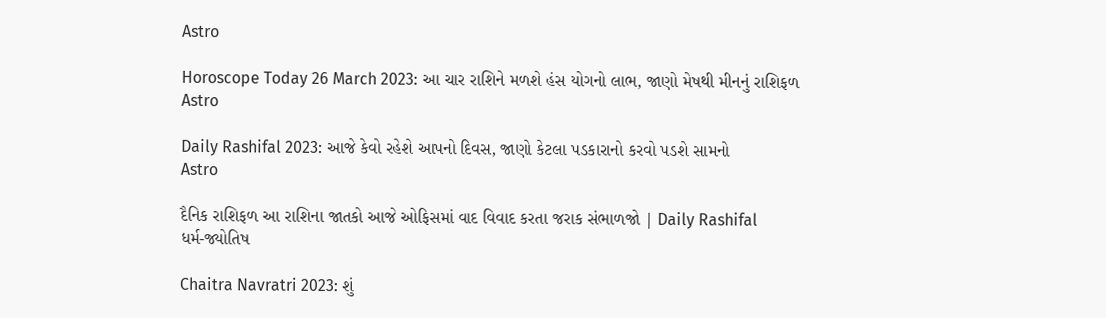Astro

Horoscope Today 26 March 2023: આ ચાર રાશિને મળશે હંસ યોગનો લાભ, જાણો મેષથી મીનનું રાશિફળ
Astro

Daily Rashifal 2023: આજે કેવો રહેશે આપનો દિવસ, જાણો કેટલા પડકારાનો કરવો પડશે સામનો
Astro

દૈનિક રાશિફળ આ રાશિના જાતકો આજે ઓફિસમાં વાદ વિવાદ કરતા જરાક સંભાળજો | Daily Rashifal
ધર્મ-જ્યોતિષ

Chaitra Navratri 2023: શું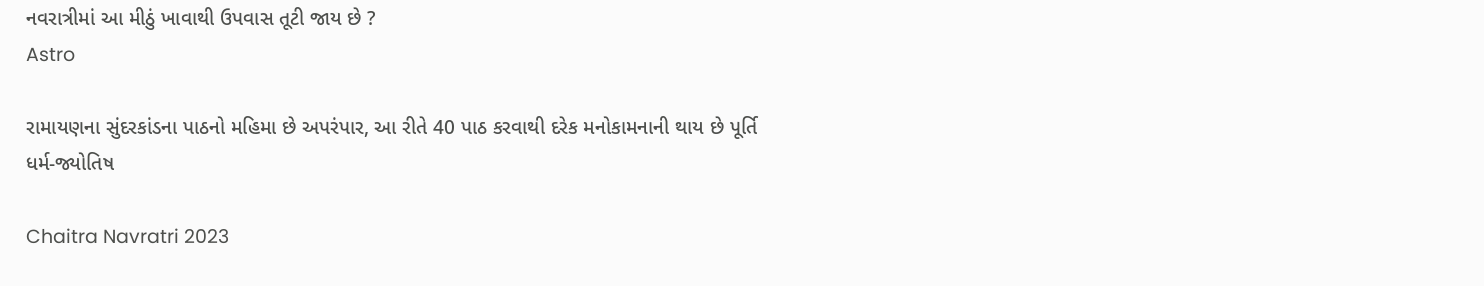નવરાત્રીમાં આ મીઠું ખાવાથી ઉપવાસ તૂટી જાય છે ?
Astro

રામાયણના સુંદરકાંડના પાઠનો મહિમા છે અપરંપાર, આ રીતે 40 પાઠ કરવાથી દરેક મનોકામનાની થાય છે પૂર્તિ
ધર્મ-જ્યોતિષ

Chaitra Navratri 2023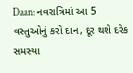Daan: નવરાત્રિમાં આ 5 વસ્તુઓનું કરો દાન, દૂર થશે દરેક સમસ્યા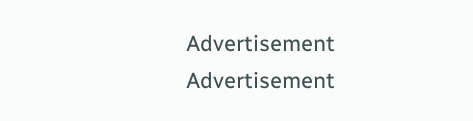Advertisement
Advertisement